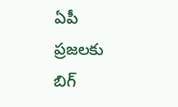ఏపీ ప్రజలకు బిగ్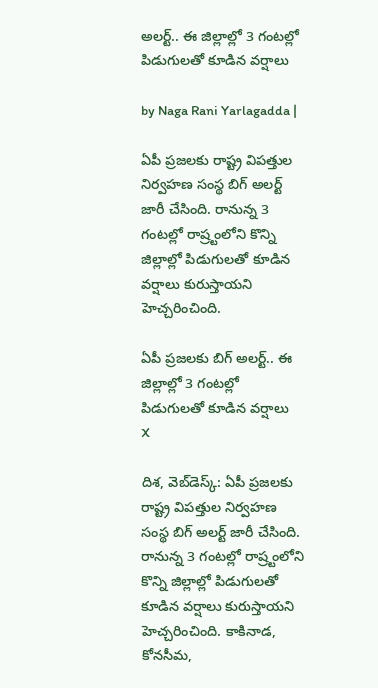అలర్ట్.. ఈ జిల్లాల్లో 3 గంటల్లో పిడుగులతో కూడిన వర్షాలు

by Naga Rani Yarlagadda |

ఏపీ ప్రజలకు రాష్ట్ర విపత్తుల నిర్వహణ సంస్థ బిగ్ అలర్ట్ జారీ చేసింది. రానున్న 3 గంటల్లో రాష్ర్టంలోని కొన్ని జిల్లాల్లో పిడుగులతో కూడిన వర్షాలు కురుస్తాయని హెచ్చరించింది.

ఏపీ ప్రజలకు బిగ్ అలర్ట్.. ఈ జిల్లాల్లో 3 గంటల్లో పిడుగులతో కూడిన వర్షాలు
X

దిశ, వెబ్‌డెస్క్: ఏపీ ప్రజలకు రాష్ట్ర విపత్తుల నిర్వహణ సంస్థ బిగ్ అలర్ట్ జారీ చేసింది. రానున్న 3 గంటల్లో రాష్ర్టంలోని కొన్ని జిల్లాల్లో పిడుగులతో కూడిన వర్షాలు కురుస్తాయని హెచ్చరించింది. కాకినాడ, కోనసీమ,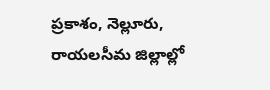ప్రకాశం, నెల్లూరు, రాయలసీమ జిల్లాల్లో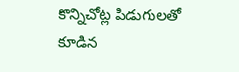కొన్నిచోట్ల పిడుగులతో కూడిన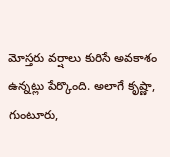మోస్తరు వర్షాలు కురిసే అవకాశం ఉన్నట్లు పేర్కొంది. అలాగే కృష్ణా, గుంటూరు,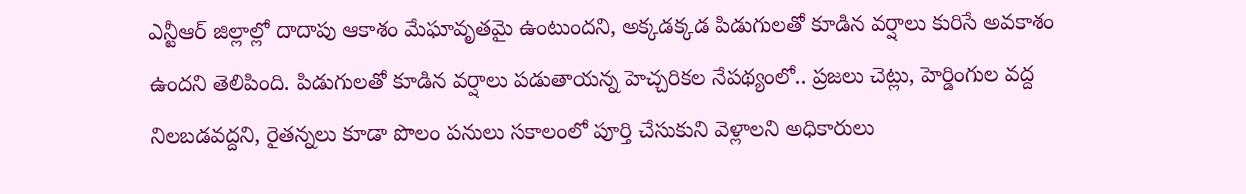ఎన్టీఆర్ జిల్లాల్లో దాదాపు ఆకాశం మేఘావృతమై ఉంటుందని, అక్కడక్కడ పిడుగులతో కూడిన వర్షాలు కురిసే అవకాశం ఉందని తెలిపింది. పిడుగులతో కూడిన వర్షాలు పడుతాయన్న హెచ్చరికల నేపథ్యంలో.. ప్రజలు చెట్లు, హెర్డింగుల వద్ద నిలబడవద్దని, రైతన్నలు కూడా పొలం పనులు సకాలంలో పూర్తి చేసుకుని వెళ్లాలని అధికారులు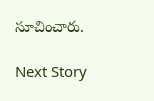సూచించారు.

Next Story